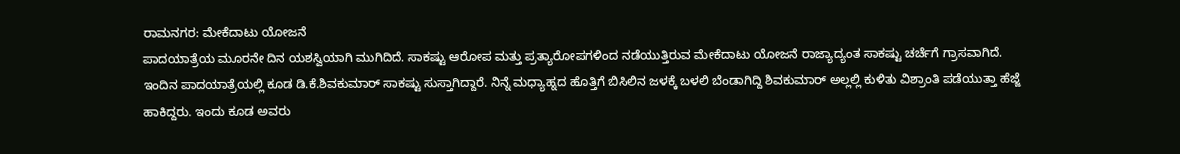ರಾಮನಗರ: ಮೇಕೆದಾಟು ಯೋಜನೆ
ಪಾದಯಾತ್ರೆಯ ಮೂರನೇ ದಿನ ಯಶಸ್ವಿಯಾಗಿ ಮುಗಿದಿದೆ. ಸಾಕಷ್ಟು ಆರೋಪ ಮತ್ತು ಪ್ರತ್ಯಾರೋಪಗಳಿಂದ ನಡೆಯುತ್ತಿರುವ ಮೇಕೆದಾಟು ಯೋಜನೆ ರಾಜ್ಯಾದ್ಯಂತ ಸಾಕಷ್ಟು ಚರ್ಚೆಗೆ ಗ್ರಾಸವಾಗಿದೆ.
ಇಂದಿನ ಪಾದಯಾತ್ರೆಯಲ್ಲಿ ಕೂಡ ಡಿ.ಕೆ.ಶಿವಕುಮಾರ್ ಸಾಕಷ್ಟು ಸುಸ್ತಾಗಿದ್ದಾರೆ. ನಿನ್ನೆ ಮಧ್ಯಾಹ್ನದ ಹೊತ್ತಿಗೆ ಬಿಸಿಲಿನ ಜಳಕ್ಕೆ ಬಳಲಿ ಬೆಂಡಾಗಿದ್ದಿ ಶಿವಕುಮಾರ್ ಅಲ್ಲಲ್ಲಿ ಕುಳಿತು ವಿಶ್ರಾಂತಿ ಪಡೆಯುತ್ತಾ ಹೆಜ್ಜೆ ಹಾಕಿದ್ದರು. ಇಂದು ಕೂಡ ಅವರು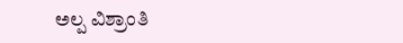ಅಲ್ಪ ವಿಶ್ರಾಂತಿ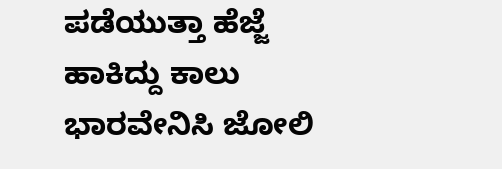ಪಡೆಯುತ್ತಾ ಹೆಜ್ಜೆ ಹಾಕಿದ್ದು ಕಾಲು ಭಾರವೇನಿಸಿ ಜೋಲಿ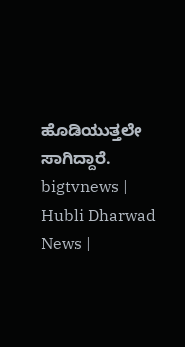ಹೊಡಿಯುತ್ತಲೇ ಸಾಗಿದ್ದಾರೆ.
bigtvnews | Hubli Dharwad News |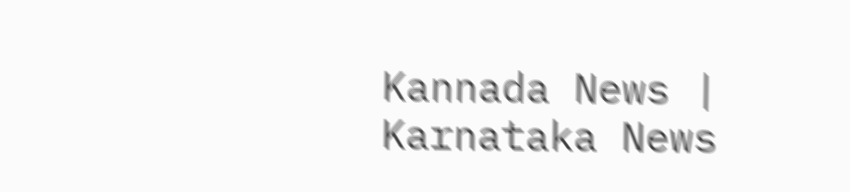Kannada News | Karnataka News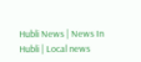Hubli News | News In Hubli | Local news